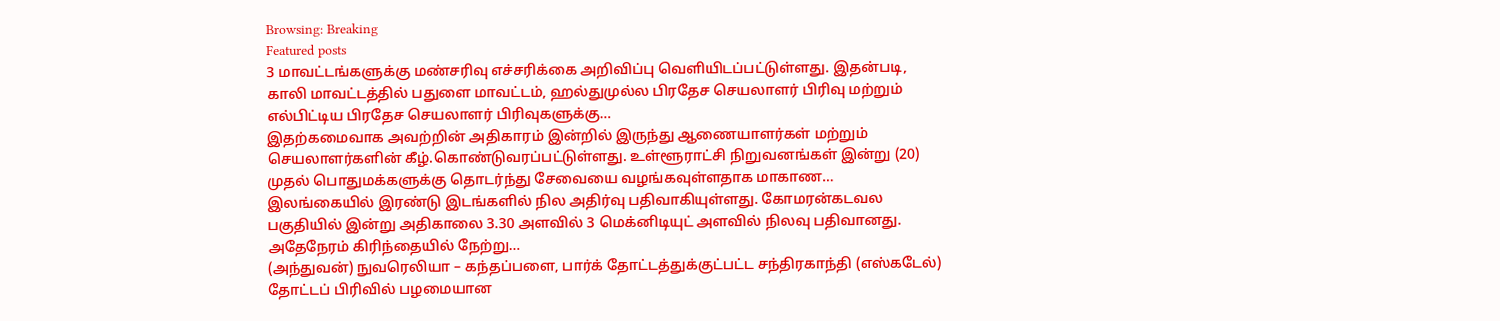Browsing: Breaking
Featured posts
3 மாவட்டங்களுக்கு மண்சரிவு எச்சரிக்கை அறிவிப்பு வெளியிடப்பட்டுள்ளது. இதன்படி, காலி மாவட்டத்தில் பதுளை மாவட்டம், ஹல்துமுல்ல பிரதேச செயலாளர் பிரிவு மற்றும் எல்பிட்டிய பிரதேச செயலாளர் பிரிவுகளுக்கு…
இதற்கமைவாக அவற்றின் அதிகாரம் இன்றில் இருந்து ஆணையாளர்கள் மற்றும் செயலாளர்களின் கீழ்.கொண்டுவரப்பட்டுள்ளது. உள்ளூராட்சி நிறுவனங்கள் இன்று (20) முதல் பொதுமக்களுக்கு தொடர்ந்து சேவையை வழங்கவுள்ளதாக மாகாண…
இலங்கையில் இரண்டு இடங்களில் நில அதிர்வு பதிவாகியுள்ளது. கோமரன்கடவல பகுதியில் இன்று அதிகாலை 3.30 அளவில் 3 மெக்னிடியுட் அளவில் நிலவு பதிவானது. அதேநேரம் கிரிந்தையில் நேற்று…
(அந்துவன்) நுவரெலியா – கந்தப்பளை, பார்க் தோட்டத்துக்குட்பட்ட சந்திரகாந்தி (எஸ்கடேல்) தோட்டப் பிரிவில் பழமையான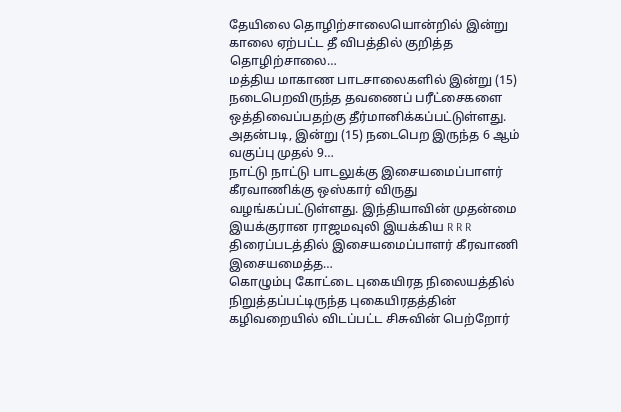தேயிலை தொழிற்சாலையொன்றில் இன்று காலை ஏற்பட்ட தீ விபத்தில் குறித்த தொழிற்சாலை…
மத்திய மாகாண பாடசாலைகளில் இன்று (15) நடைபெறவிருந்த தவணைப் பரீட்சைகளை ஒத்திவைப்பதற்கு தீர்மானிக்கப்பட்டுள்ளது. அதன்படி, இன்று (15) நடைபெற இருந்த 6 ஆம் வகுப்பு முதல் 9…
நாட்டு நாட்டு பாடலுக்கு இசையமைப்பாளர் கீரவாணிக்கு ஒஸ்கார் விருது வழங்கப்பட்டுள்ளது. இந்தியாவின் முதன்மை இயக்குரான ராஜமவுலி இயக்கிய R R R திரைப்படத்தில் இசையமைப்பாளர் கீரவாணி இசையமைத்த…
கொழும்பு கோட்டை புகையிரத நிலையத்தில் நிறுத்தப்பட்டிருந்த புகையிரதத்தின் கழிவறையில் விடப்பட்ட சிசுவின் பெற்றோர்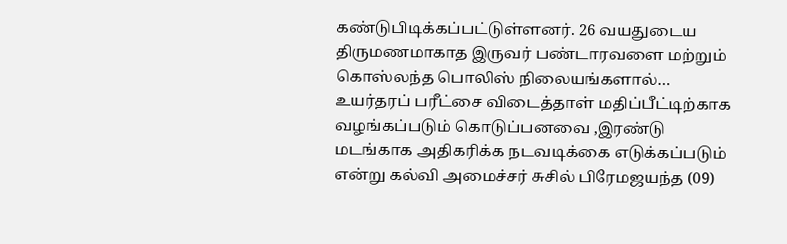கண்டுபிடிக்கப்பட்டுள்ளனர். 26 வயதுடைய திருமணமாகாத இருவர் பண்டாரவளை மற்றும் கொஸ்லந்த பொலிஸ் நிலையங்களால்…
உயர்தரப் பரீட்சை விடைத்தாள் மதிப்பீட்டிற்காக வழங்கப்படும் கொடுப்பனவை ,இரண்டு மடங்காக அதிகரிக்க நடவடிக்கை எடுக்கப்படும் என்று கல்வி அமைச்சர் சுசில் பிரேமஜயந்த (09)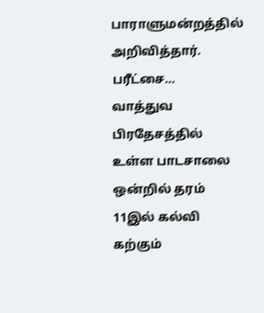பாராளுமன்றத்தில் அறிவித்தார். பரீட்சை…
வாத்துவ பிரதேசத்தில் உள்ள பாடசாலை ஒன்றில் தரம் 11இல் கல்வி கற்கும்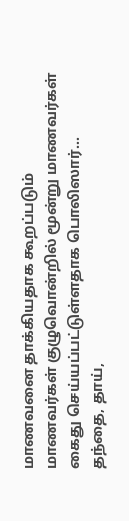மாணவனை தாக்கியதாக கூறப்படும் மாணவர்கள் குழுவொன்றில் மூன்று மாணவர்கள் கைது செய்யப்பட்டுள்ளதாக பொலிஸார்…
தந்தை, தாய்,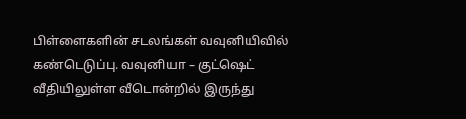பிள்ளைகளின் சடலங்கள் வவுனியிவில் கண்டெடுப்பு. வவுனியா – குட்ஷெட் வீதியிலுள்ள வீடொன்றில் இருந்து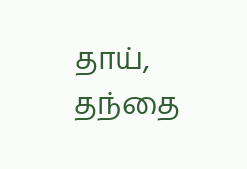தாய், தந்தை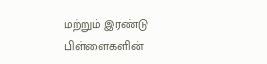மற்றும் இரண்டு பிள்ளைகளின்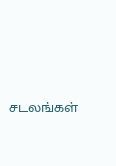சடலங்கள்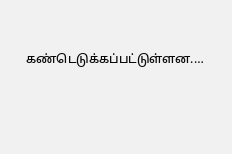கண்டெடுக்கப்பட்டுள்ளன.…